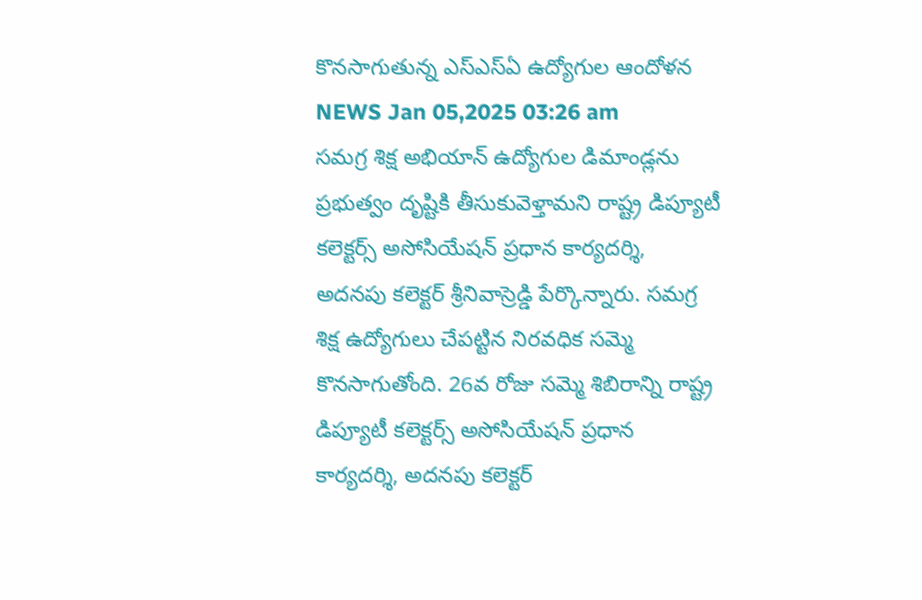కొనసాగుతున్న ఎస్ఎస్ఏ ఉద్యోగుల ఆందోళన
NEWS Jan 05,2025 03:26 am
సమగ్ర శిక్ష అభియాన్ ఉద్యోగుల డిమాండ్లను ప్రభుత్వం దృష్టికి తీసుకువెళ్తామని రాష్ట్ర డిప్యూటీ కలెక్టర్స్ అసోసియేషన్ ప్రధాన కార్యదర్శి, అదనపు కలెక్టర్ శ్రీనివాస్రెడ్డి పేర్కొన్నారు. సమగ్ర శిక్ష ఉద్యోగులు చేపట్టిన నిరవధిక సమ్మె కొనసాగుతోంది. 26వ రోజు సమ్మె శిబిరాన్ని రాష్ట్ర డిప్యూటీ కలెక్టర్స్ అసోసియేషన్ ప్రధాన కార్యదర్శి, అదనపు కలెక్టర్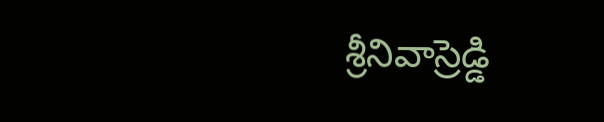శ్రీనివాస్రెడ్డి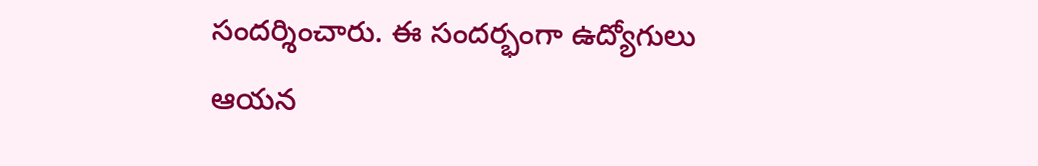సందర్శించారు. ఈ సందర్భంగా ఉద్యోగులు ఆయన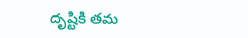దృష్టికి తమ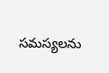సమస్యలను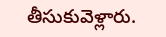తీసుకువెళ్లారు.